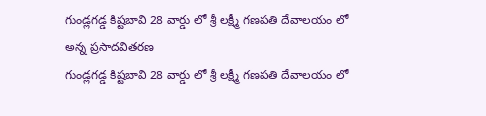గుండ్లగడ్డ కిష్టబావి 28 వార్డు లో శ్రీ లక్ష్మీ గణపతి దేవాలయం లో అన్న ప్రసాదవితరణ
గుండ్లగడ్డ కిష్టబావి 28 వార్డు లో శ్రీ లక్ష్మీ గణపతి దేవాలయం లో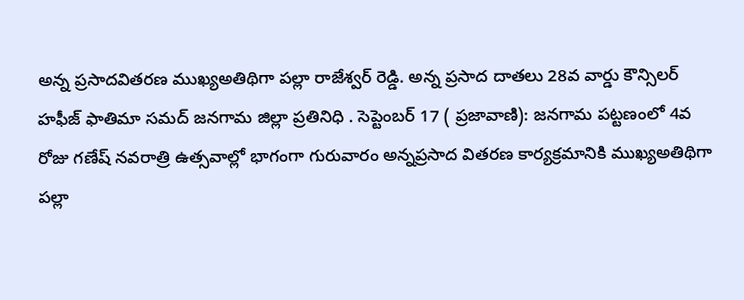అన్న ప్రసాదవితరణ ముఖ్యఅతిథిగా పల్లా రాజేశ్వర్ రెడ్డి. అన్న ప్రసాద దాతలు 28వ వార్డు కౌన్సిలర్ హఫీజ్ ఫాతిమా సమద్ జనగామ జిల్లా ప్రతినిధి . సెప్టెంబర్ 17 ( ప్రజావాణి): జనగామ పట్టణంలో 4వ రోజు గణేష్ నవరాత్రి ఉత్సవాల్లో భాగంగా గురువారం అన్నప్రసాద వితరణ కార్యక్రమానికి ముఖ్యఅతిథిగా పల్లా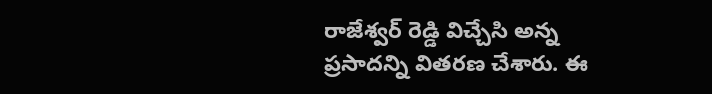రాజేశ్వర్ రెడ్డి విచ్చేసి అన్న ప్రసాదన్ని వితరణ చేశారు. ఈ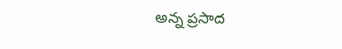అన్న ప్రసాద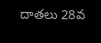దాతలు 28వ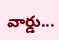వార్డు...